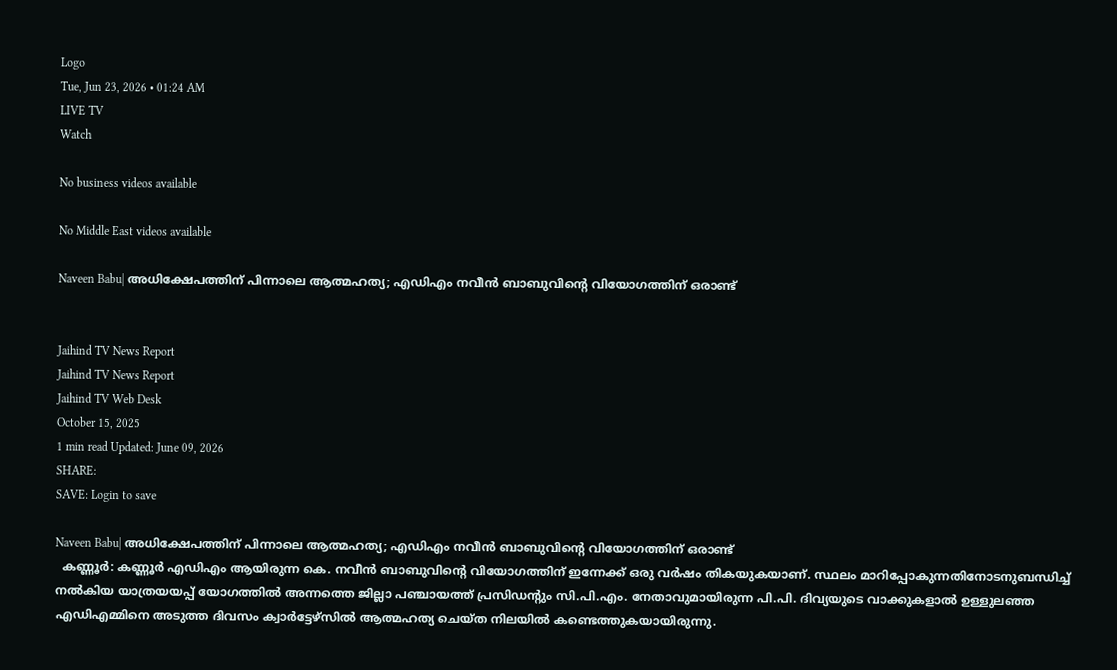Logo
Tue, Jun 23, 2026 • 01:24 AM
LIVE TV
Watch

No business videos available

No Middle East videos available

Naveen Babu| അധിക്ഷേപത്തിന് പിന്നാലെ ആത്മഹത്യ; എഡിഎം നവീന്‍ ബാബുവിന്റെ വിയോഗത്തിന് ഒരാണ്ട്


Jaihind TV News Report
Jaihind TV News Report
Jaihind TV Web Desk
October 15, 2025
1 min read Updated: June 09, 2026
SHARE:
SAVE: Login to save

Naveen Babu| അധിക്ഷേപത്തിന് പിന്നാലെ ആത്മഹത്യ; എഡിഎം നവീന്‍ ബാബുവിന്റെ വിയോഗത്തിന് ഒരാണ്ട്
  കണ്ണൂര്‍: കണ്ണൂര്‍ എഡിഎം ആയിരുന്ന കെ. നവീന്‍ ബാബുവിന്റെ വിയോഗത്തിന് ഇന്നേക്ക് ഒരു വര്‍ഷം തികയുകയാണ്. സ്ഥലം മാറിപ്പോകുന്നതിനോടനുബന്ധിച്ച് നല്‍കിയ യാത്രയയപ്പ് യോഗത്തില്‍ അന്നത്തെ ജില്ലാ പഞ്ചായത്ത് പ്രസിഡന്റും സി.പി.എം. നേതാവുമായിരുന്ന പി.പി. ദിവ്യയുടെ വാക്കുകളാല്‍ ഉള്ളുലഞ്ഞ എഡിഎമ്മിനെ അടുത്ത ദിവസം ക്വാര്‍ട്ടേഴ്‌സില്‍ ആത്മഹത്യ ചെയ്ത നിലയില്‍ കണ്ടെത്തുകയായിരുന്നു.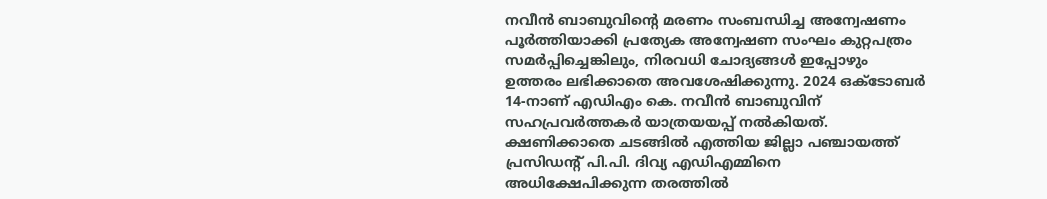നവീന്‍ ബാബുവിന്റെ മരണം സംബന്ധിച്ച അന്വേഷണം പൂര്‍ത്തിയാക്കി പ്രത്യേക അന്വേഷണ സംഘം കുറ്റപത്രം സമര്‍പ്പിച്ചെങ്കിലും, നിരവധി ചോദ്യങ്ങള്‍ ഇപ്പോഴും ഉത്തരം ലഭിക്കാതെ അവശേഷിക്കുന്നു. 2024 ഒക്ടോബര്‍ 14-നാണ് എഡിഎം കെ. നവീന്‍ ബാബുവിന് സഹപ്രവര്‍ത്തകര്‍ യാത്രയയപ്പ് നല്‍കിയത്. ക്ഷണിക്കാതെ ചടങ്ങില്‍ എത്തിയ ജില്ലാ പഞ്ചായത്ത് പ്രസിഡന്റ് പി.പി. ദിവ്യ എഡിഎമ്മിനെ അധിക്ഷേപിക്കുന്ന തരത്തില്‍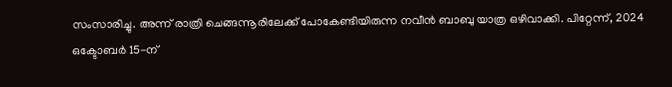സംസാരിച്ചു. അന്ന് രാത്രി ചെങ്ങന്നൂരിലേക്ക് പോകേണ്ടിയിരുന്ന നവീന്‍ ബാബു യാത്ര ഒഴിവാക്കി. പിറ്റേന്ന്, 2024 ഒക്ടോബര്‍ 15-ന്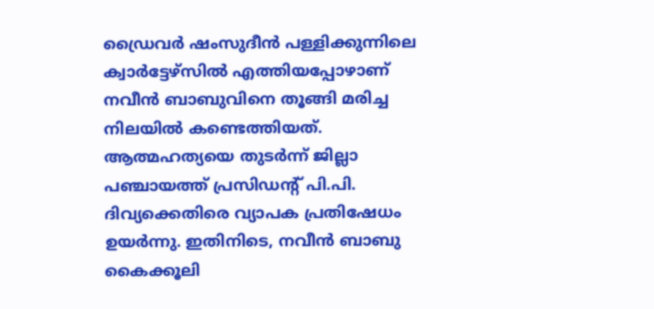ഡ്രൈവര്‍ ഷംസുദീന്‍ പള്ളിക്കുന്നിലെ ക്വാര്‍ട്ടേഴ്‌സില്‍ എത്തിയപ്പോഴാണ് നവീന്‍ ബാബുവിനെ തൂങ്ങി മരിച്ച നിലയില്‍ കണ്ടെത്തിയത്. ആത്മഹത്യയെ തുടര്‍ന്ന് ജില്ലാ പഞ്ചായത്ത് പ്രസിഡന്റ് പി.പി. ദിവ്യക്കെതിരെ വ്യാപക പ്രതിഷേധം ഉയര്‍ന്നു. ഇതിനിടെ, നവീന്‍ ബാബു കൈക്കൂലി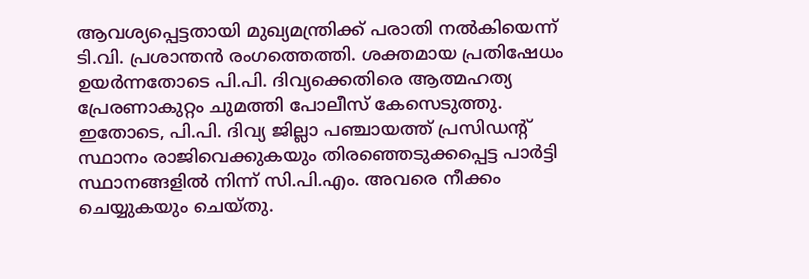ആവശ്യപ്പെട്ടതായി മുഖ്യമന്ത്രിക്ക് പരാതി നല്‍കിയെന്ന് ടി.വി. പ്രശാന്തന്‍ രംഗത്തെത്തി. ശക്തമായ പ്രതിഷേധം ഉയര്‍ന്നതോടെ പി.പി. ദിവ്യക്കെതിരെ ആത്മഹത്യ പ്രേരണാകുറ്റം ചുമത്തി പോലീസ് കേസെടുത്തു. ഇതോടെ, പി.പി. ദിവ്യ ജില്ലാ പഞ്ചായത്ത് പ്രസിഡന്റ് സ്ഥാനം രാജിവെക്കുകയും തിരഞ്ഞെടുക്കപ്പെട്ട പാര്‍ട്ടി സ്ഥാനങ്ങളില്‍ നിന്ന് സി.പി.എം. അവരെ നീക്കം ചെയ്യുകയും ചെയ്തു.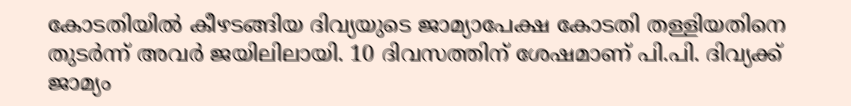കോടതിയില്‍ കീഴടങ്ങിയ ദിവ്യയുടെ ജാമ്യാപേക്ഷ കോടതി തള്ളിയതിനെ തുടര്‍ന്ന് അവര്‍ ജയിലിലായി. 10 ദിവസത്തിന് ശേഷമാണ് പി.പി. ദിവ്യക്ക് ജാമ്യം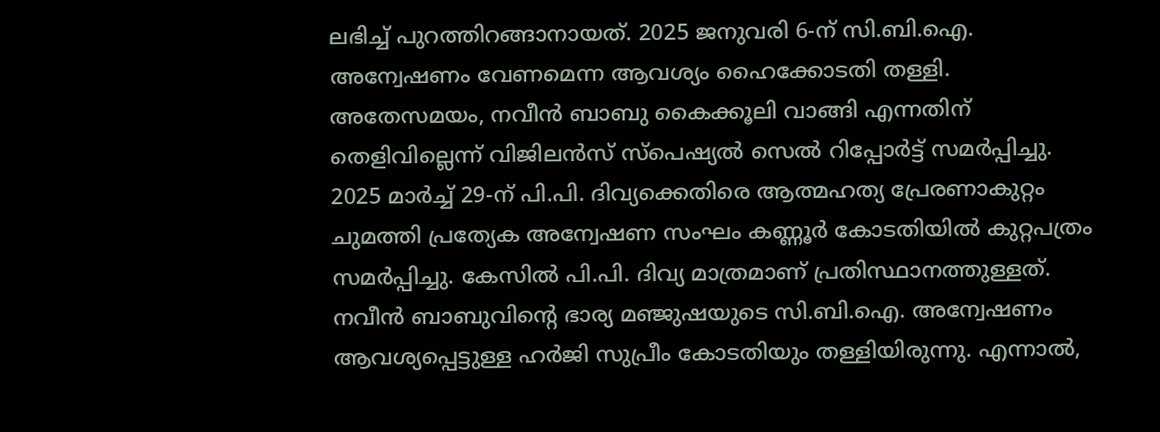ലഭിച്ച് പുറത്തിറങ്ങാനായത്. 2025 ജനുവരി 6-ന് സി.ബി.ഐ. അന്വേഷണം വേണമെന്ന ആവശ്യം ഹൈക്കോടതി തള്ളി. അതേസമയം, നവീന്‍ ബാബു കൈക്കൂലി വാങ്ങി എന്നതിന് തെളിവില്ലെന്ന് വിജിലന്‍സ് സ്‌പെഷ്യല്‍ സെല്‍ റിപ്പോര്‍ട്ട് സമര്‍പ്പിച്ചു. 2025 മാര്‍ച്ച് 29-ന് പി.പി. ദിവ്യക്കെതിരെ ആത്മഹത്യ പ്രേരണാകുറ്റം ചുമത്തി പ്രത്യേക അന്വേഷണ സംഘം കണ്ണൂര്‍ കോടതിയില്‍ കുറ്റപത്രം സമര്‍പ്പിച്ചു. കേസില്‍ പി.പി. ദിവ്യ മാത്രമാണ് പ്രതിസ്ഥാനത്തുള്ളത്. നവീന്‍ ബാബുവിന്റെ ഭാര്യ മഞ്ജുഷയുടെ സി.ബി.ഐ. അന്വേഷണം ആവശ്യപ്പെട്ടുള്ള ഹര്‍ജി സുപ്രീം കോടതിയും തള്ളിയിരുന്നു. എന്നാല്‍,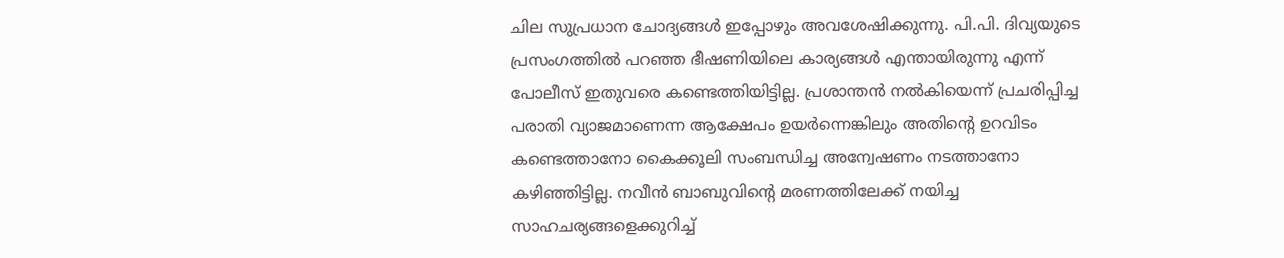ചില സുപ്രധാന ചോദ്യങ്ങള്‍ ഇപ്പോഴും അവശേഷിക്കുന്നു. പി.പി. ദിവ്യയുടെ പ്രസംഗത്തില്‍ പറഞ്ഞ ഭീഷണിയിലെ കാര്യങ്ങള്‍ എന്തായിരുന്നു എന്ന് പോലീസ് ഇതുവരെ കണ്ടെത്തിയിട്ടില്ല. പ്രശാന്തന്‍ നല്‍കിയെന്ന് പ്രചരിപ്പിച്ച പരാതി വ്യാജമാണെന്ന ആക്ഷേപം ഉയര്‍ന്നെങ്കിലും അതിന്റെ ഉറവിടം കണ്ടെത്താനോ കൈക്കൂലി സംബന്ധിച്ച അന്വേഷണം നടത്താനോ കഴിഞ്ഞിട്ടില്ല. നവീന്‍ ബാബുവിന്റെ മരണത്തിലേക്ക് നയിച്ച സാഹചര്യങ്ങളെക്കുറിച്ച്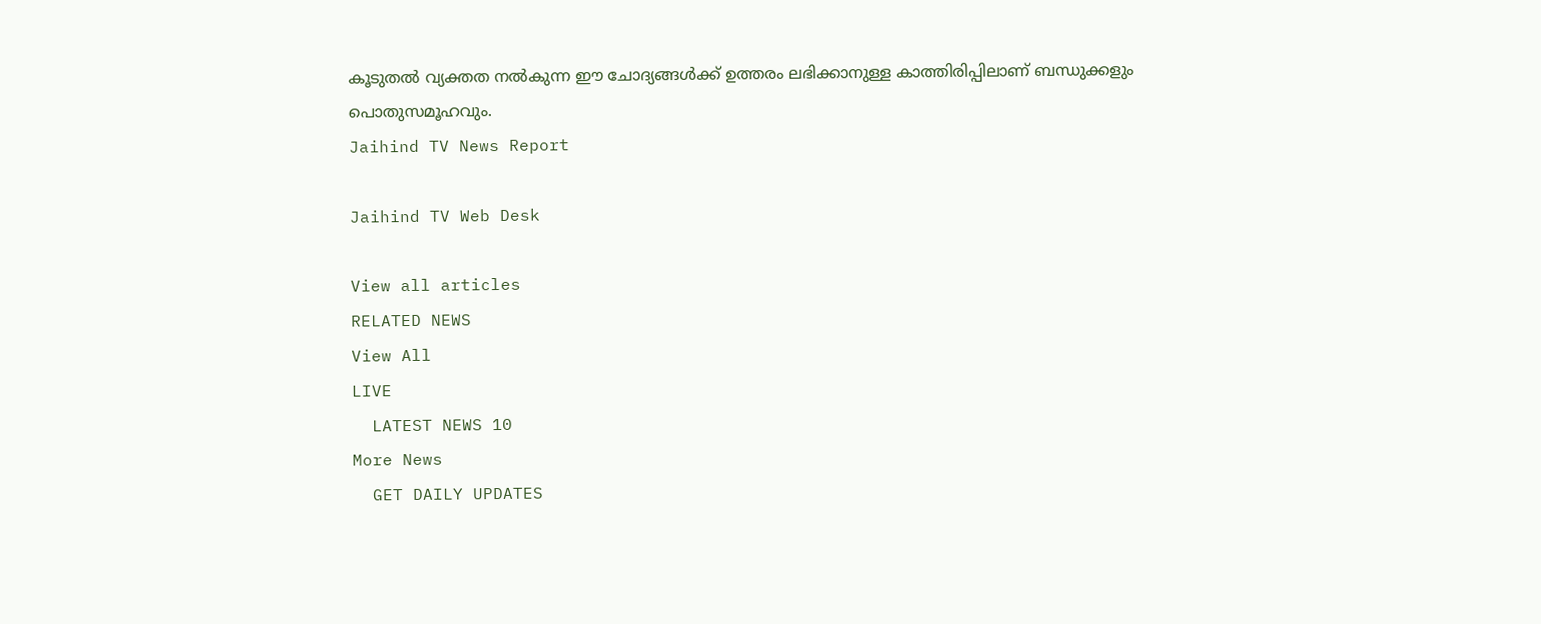കൂടുതല്‍ വ്യക്തത നല്‍കുന്ന ഈ ചോദ്യങ്ങള്‍ക്ക് ഉത്തരം ലഭിക്കാനുള്ള കാത്തിരിപ്പിലാണ് ബന്ധുക്കളും പൊതുസമൂഹവും.
Jaihind TV News Report

Jaihind TV Web Desk

View all articles
RELATED NEWS
View All
LIVE
  LATEST NEWS 10
More News
  GET DAILY UPDATES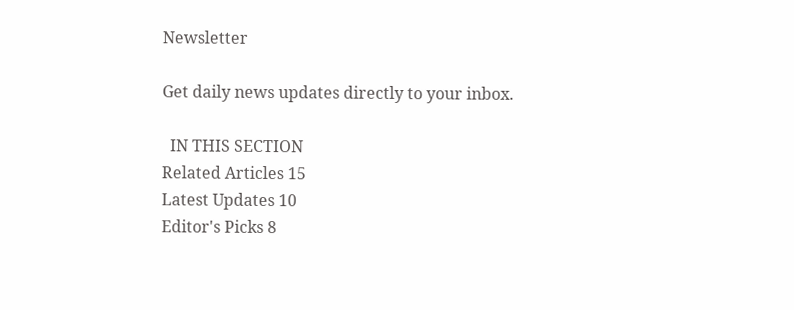Newsletter

Get daily news updates directly to your inbox.

  IN THIS SECTION
Related Articles 15
Latest Updates 10
Editor's Picks 8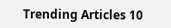Trending Articles 10